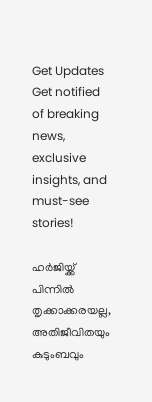Get Updates
Get notified of breaking news, exclusive insights, and must-see stories!

ഹര്‍ജിയ്ക്ക് പിന്നില്‍ തൃക്കാക്കരയല്ല, അതിജീവിതയും കുടുംബവും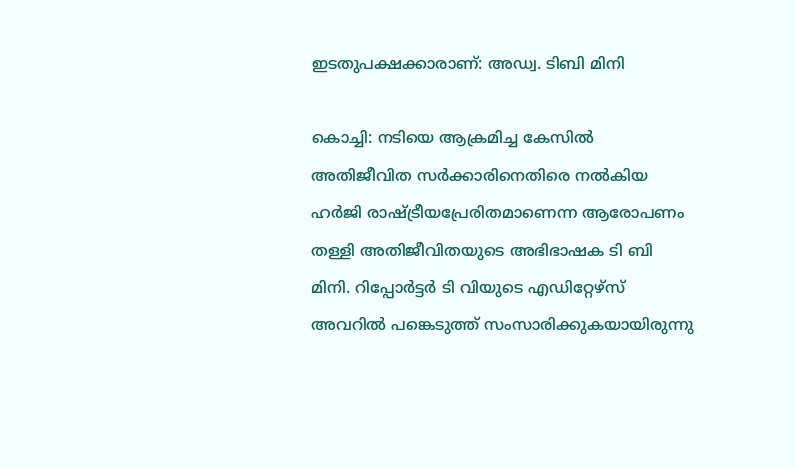ഇടതുപക്ഷക്കാരാണ്: അഡ്വ. ടിബി മിനി

കൊച്ചി: നടിയെ ആക്രമിച്ച കേസില്‍ അതിജീവിത സര്‍ക്കാരിനെതിരെ നല്‍കിയ ഹര്‍ജി രാഷ്ട്രീയപ്രേരിതമാണെന്ന ആരോപണം തള്ളി അതിജീവിതയുടെ അഭിഭാഷക ടി ബി മിനി. റിപ്പോര്‍ട്ടര്‍ ടി വിയുടെ എഡിറ്റേഴ്‌സ് അവറില്‍ പങ്കെടുത്ത് സംസാരിക്കുകയായിരുന്നു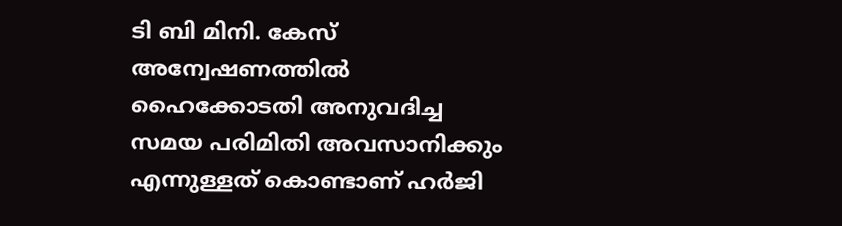ടി ബി മിനി. കേസ് അന്വേഷണത്തില്‍ ഹൈക്കോടതി അനുവദിച്ച സമയ പരിമിതി അവസാനിക്കും എന്നുള്ളത് കൊണ്ടാണ് ഹര്‍ജി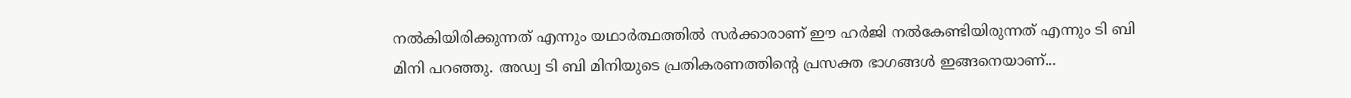നല്‍കിയിരിക്കുന്നത് എന്നും യഥാര്‍ത്ഥത്തില്‍ സര്‍ക്കാരാണ് ഈ ഹര്‍ജി നല്‍കേണ്ടിയിരുന്നത് എന്നും ടി ബി മിനി പറഞ്ഞു. അഡ്വ ടി ബി മിനിയുടെ പ്രതികരണത്തിന്റെ പ്രസക്ത ഭാഗങ്ങള്‍ ഇങ്ങനെയാണ്...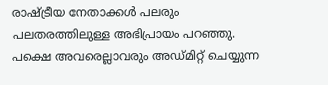രാഷ്ട്രീയ നേതാക്കള്‍ പലരും പലതരത്തിലുള്ള അഭിപ്രായം പറഞ്ഞു. പക്ഷെ അവരെല്ലാവരും അഡ്മിറ്റ് ചെയ്യുന്ന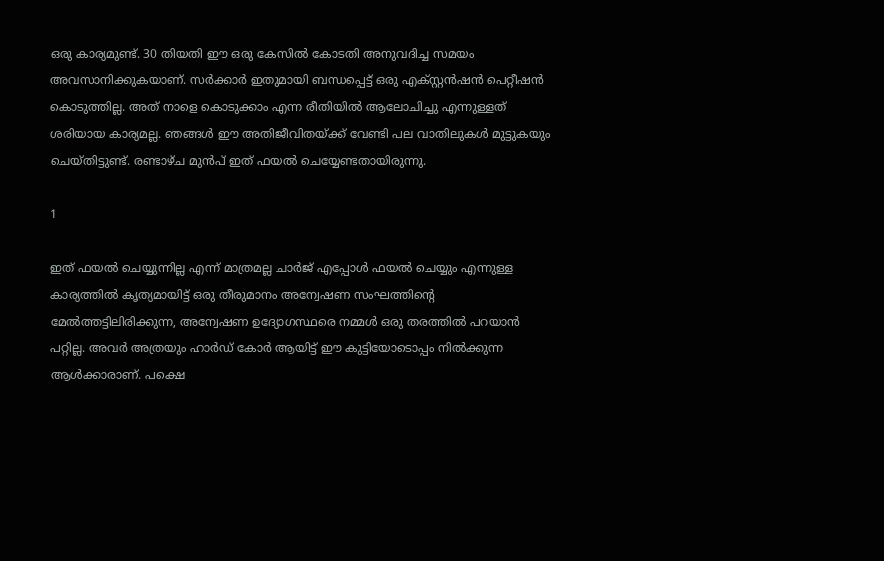ഒരു കാര്യമുണ്ട്. 30 തിയതി ഈ ഒരു കേസില്‍ കോടതി അനുവദിച്ച സമയം അവസാനിക്കുകയാണ്. സര്‍ക്കാര്‍ ഇതുമായി ബന്ധപ്പെട്ട് ഒരു എക്സ്റ്റന്‍ഷന്‍ പെറ്റീഷന്‍ കൊടുത്തില്ല. അത് നാളെ കൊടുക്കാം എന്ന രീതിയില്‍ ആലോചിച്ചു എന്നുള്ളത് ശരിയായ കാര്യമല്ല. ഞങ്ങള്‍ ഈ അതിജീവിതയ്ക്ക് വേണ്ടി പല വാതിലുകള്‍ മുട്ടുകയും ചെയ്തിട്ടുണ്ട്. രണ്ടാഴ്ച മുന്‍പ് ഇത് ഫയല്‍ ചെയ്യേണ്ടതായിരുന്നു.

1

ഇത് ഫയല്‍ ചെയ്യുന്നില്ല എന്ന് മാത്രമല്ല ചാര്‍ജ് എപ്പോള്‍ ഫയല്‍ ചെയ്യും എന്നുള്ള കാര്യത്തില്‍ കൃത്യമായിട്ട് ഒരു തീരുമാനം അന്വേഷണ സംഘത്തിന്റെ മേല്‍ത്തട്ടിലിരിക്കുന്ന, അന്വേഷണ ഉദ്യോഗസ്ഥരെ നമ്മള്‍ ഒരു തരത്തില്‍ പറയാന്‍ പറ്റില്ല. അവര്‍ അത്രയും ഹാര്‍ഡ് കോര്‍ ആയിട്ട് ഈ കുട്ടിയോടൊപ്പം നില്‍ക്കുന്ന ആള്‍ക്കാരാണ്. പക്ഷെ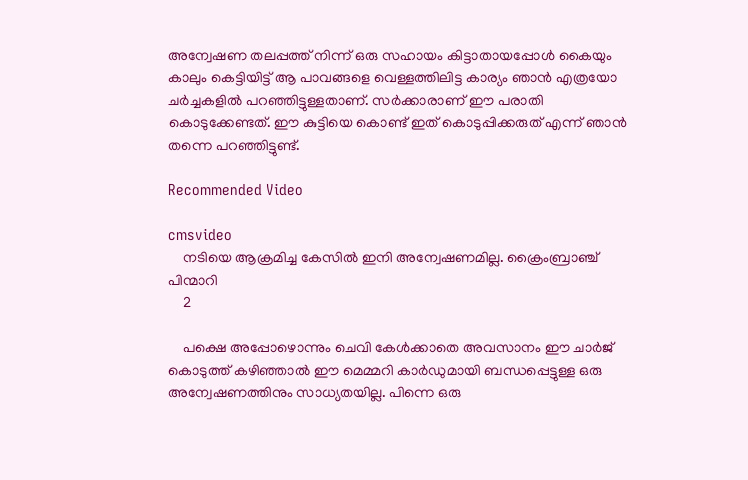അന്വേഷണ തലപ്പത്ത് നിന്ന് ഒരു സഹായം കിട്ടാതായപ്പോള്‍ കൈയും കാലും കെട്ടിയിട്ട് ആ പാവങ്ങളെ വെള്ളത്തിലിട്ട കാര്യം ഞാന്‍ എത്രയോ ചര്‍ച്ചകളില്‍ പറഞ്ഞിട്ടുള്ളതാണ്. സര്‍ക്കാരാണ് ഈ പരാതി കൊടുക്കേണ്ടത്. ഈ കുട്ടിയെ കൊണ്ട് ഇത് കൊടുപ്പിക്കരുത് എന്ന് ഞാന്‍ തന്നെ പറഞ്ഞിട്ടുണ്ട്.

Recommended Video

cmsvideo
    നടിയെ ആക്രമിച്ച കേസിൽ ഇനി അന്വേഷണമില്ല. ക്രൈംബ്രാഞ്ച് പിന്മാറി
    2

    പക്ഷെ അപ്പോഴൊന്നും ചെവി കേള്‍ക്കാതെ അവസാനം ഈ ചാര്‍ജ് കൊടുത്ത് കഴിഞ്ഞാല്‍ ഈ മെമ്മറി കാര്‍ഡുമായി ബന്ധപ്പെട്ടുള്ള ഒരു അന്വേഷണത്തിനും സാധ്യതയില്ല. പിന്നെ ഒരു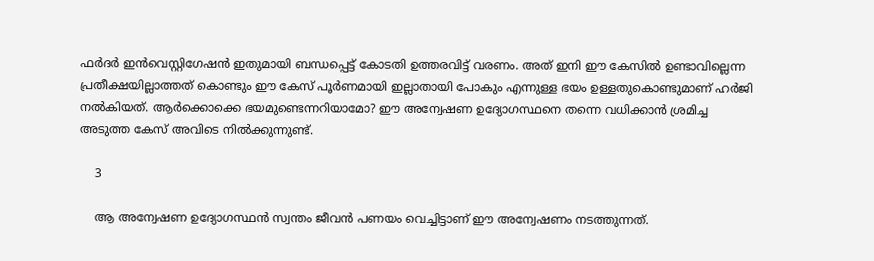ഫര്‍ദര്‍ ഇന്‍വെസ്റ്റിഗേഷന്‍ ഇതുമായി ബന്ധപ്പെട്ട് കോടതി ഉത്തരവിട്ട് വരണം. അത് ഇനി ഈ കേസില്‍ ഉണ്ടാവില്ലെന്ന പ്രതീക്ഷയില്ലാത്തത് കൊണ്ടും ഈ കേസ് പൂര്‍ണമായി ഇല്ലാതായി പോകും എന്നുള്ള ഭയം ഉള്ളതുകൊണ്ടുമാണ് ഹര്‍ജി നല്‍കിയത്. ആര്‍ക്കൊക്കെ ഭയമുണ്ടെന്നറിയാമോ? ഈ അന്വേഷണ ഉദ്യോഗസ്ഥനെ തന്നെ വധിക്കാന്‍ ശ്രമിച്ച അടുത്ത കേസ് അവിടെ നില്‍ക്കുന്നുണ്ട്.

    3

    ആ അന്വേഷണ ഉദ്യോഗസ്ഥന്‍ സ്വന്തം ജീവന്‍ പണയം വെച്ചിട്ടാണ് ഈ അന്വേഷണം നടത്തുന്നത്.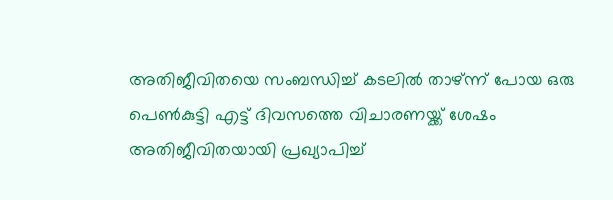അതിജീവിതയെ സംബന്ധിച്ച് കടലില്‍ താഴ്ന്ന് പോയ ഒരു പെണ്‍കുട്ടി എട്ട് ദിവസത്തെ വിചാരണയ്ക്ക് ശേഷം അതിജീവിതയായി പ്രഖ്യാപിച്ച്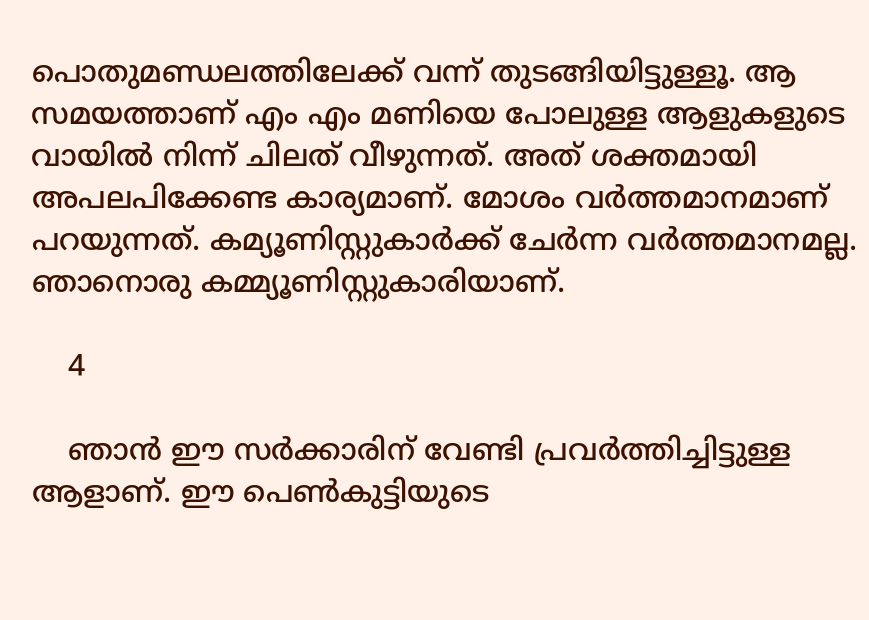പൊതുമണ്ഡലത്തിലേക്ക് വന്ന് തുടങ്ങിയിട്ടുള്ളൂ. ആ സമയത്താണ് എം എം മണിയെ പോലുള്ള ആളുകളുടെ വായില്‍ നിന്ന് ചിലത് വീഴുന്നത്. അത് ശക്തമായി അപലപിക്കേണ്ട കാര്യമാണ്. മോശം വര്‍ത്തമാനമാണ് പറയുന്നത്. കമ്യൂണിസ്റ്റുകാര്‍ക്ക് ചേര്‍ന്ന വര്‍ത്തമാനമല്ല. ഞാനൊരു കമ്മ്യൂണിസ്റ്റുകാരിയാണ്.

    4

    ഞാന്‍ ഈ സര്‍ക്കാരിന് വേണ്ടി പ്രവര്‍ത്തിച്ചിട്ടുള്ള ആളാണ്. ഈ പെണ്‍കുട്ടിയുടെ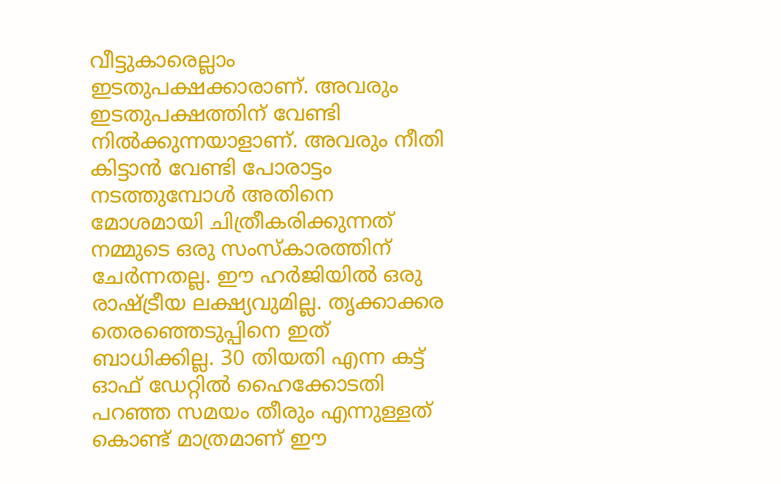വീട്ടുകാരെല്ലാം ഇടതുപക്ഷക്കാരാണ്. അവരും ഇടതുപക്ഷത്തിന് വേണ്ടി നില്‍ക്കുന്നയാളാണ്. അവരും നീതി കിട്ടാന്‍ വേണ്ടി പോരാട്ടം നടത്തുമ്പോള്‍ അതിനെ മോശമായി ചിത്രീകരിക്കുന്നത് നമ്മുടെ ഒരു സംസ്‌കാരത്തിന് ചേര്‍ന്നതല്ല. ഈ ഹര്‍ജിയില്‍ ഒരു രാഷ്ട്രീയ ലക്ഷ്യവുമില്ല. തൃക്കാക്കര തെരഞ്ഞെടുപ്പിനെ ഇത് ബാധിക്കില്ല. 30 തിയതി എന്ന കട്ട് ഓഫ് ഡേറ്റില്‍ ഹൈക്കോടതി പറഞ്ഞ സമയം തീരും എന്നുള്ളത് കൊണ്ട് മാത്രമാണ് ഈ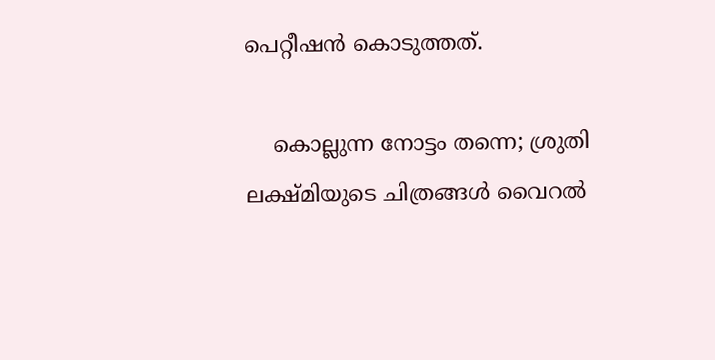പെറ്റീഷന്‍ കൊടുത്തത്.

    കൊല്ലുന്ന നോട്ടം തന്നെ; ശ്രുതി ലക്ഷ്മിയുടെ ചിത്രങ്ങള്‍ വൈറല്‍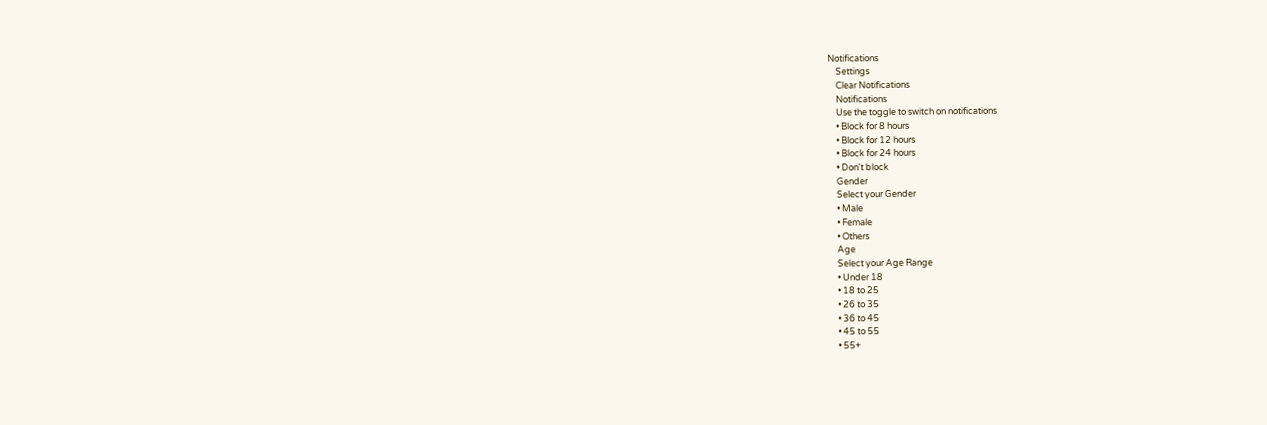Notifications
    Settings
    Clear Notifications
    Notifications
    Use the toggle to switch on notifications
    • Block for 8 hours
    • Block for 12 hours
    • Block for 24 hours
    • Don't block
    Gender
    Select your Gender
    • Male
    • Female
    • Others
    Age
    Select your Age Range
    • Under 18
    • 18 to 25
    • 26 to 35
    • 36 to 45
    • 45 to 55
    • 55+